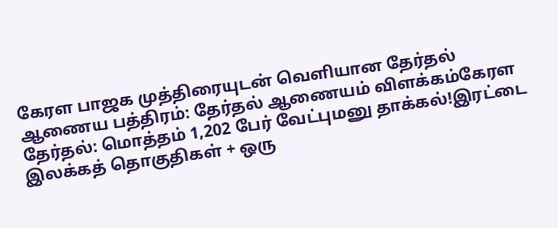கேரள பாஜக முத்திரையுடன் வெளியான தேர்தல் ஆணைய பத்திரம்: தேர்தல் ஆணையம் விளக்கம்கேரள தேர்தல்: மொத்தம் 1,202 பேர் வேட்புமனு தாக்கல்!இரட்டை இலக்கத் தொகுதிகள் + ஒரு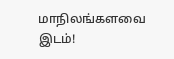மாநிலங்களவை இடம்!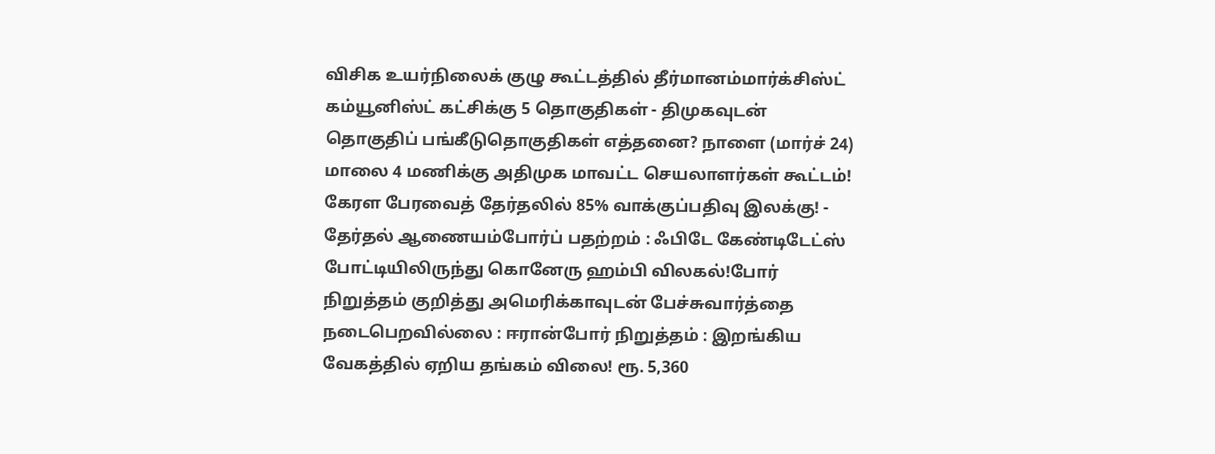விசிக உயர்நிலைக் குழு கூட்டத்தில் தீர்மானம்மார்க்சிஸ்ட் கம்யூனிஸ்ட் கட்சிக்கு 5 தொகுதிகள் - திமுகவுடன் தொகுதிப் பங்கீடுதொகுதிகள் எத்தனை? நாளை (மார்ச் 24) மாலை 4 மணிக்கு அதிமுக மாவட்ட செயலாளர்கள் கூட்டம்! கேரள பேரவைத் தேர்தலில் 85% வாக்குப்பதிவு இலக்கு! - தேர்தல் ஆணையம்போர்ப் பதற்றம் : ஃபிடே கேண்டிடேட்ஸ் போட்டியிலிருந்து கொனேரு ஹம்பி விலகல்!போர் நிறுத்தம் குறித்து அமெரிக்காவுடன் பேச்சுவார்த்தை நடைபெறவில்லை : ஈரான்போர் நிறுத்தம் : இறங்கிய வேகத்தில் ஏறிய தங்கம் விலை! ரூ. 5,360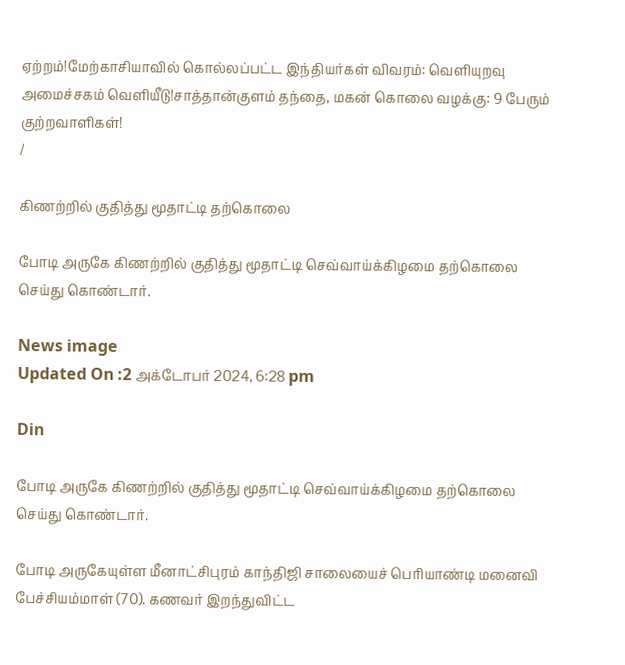ஏற்றம்!மேற்காசியாவில் கொல்லப்பட்ட இந்தியர்கள் விவரம்: வெளியுறவு அமைச்சகம் வெளியீடு!சாத்தான்குளம் தந்தை, மகன் கொலை வழக்கு: 9 பேரும் குற்றவாளிகள்!
/

கிணற்றில் குதித்து மூதாட்டி தற்கொலை

போடி அருகே கிணற்றில் குதித்து மூதாட்டி செவ்வாய்க்கிழமை தற்கொலை செய்து கொண்டார்.

News image
Updated On :2 அக்டோபர் 2024, 6:28 pm

Din

போடி அருகே கிணற்றில் குதித்து மூதாட்டி செவ்வாய்க்கிழமை தற்கொலை செய்து கொண்டார்.

போடி அருகேயுள்ள மீனாட்சிபுரம் காந்திஜி சாலையைச் பெரியாண்டி மனைவி பேச்சியம்மாள் (70). கணவர் இறந்துவிட்ட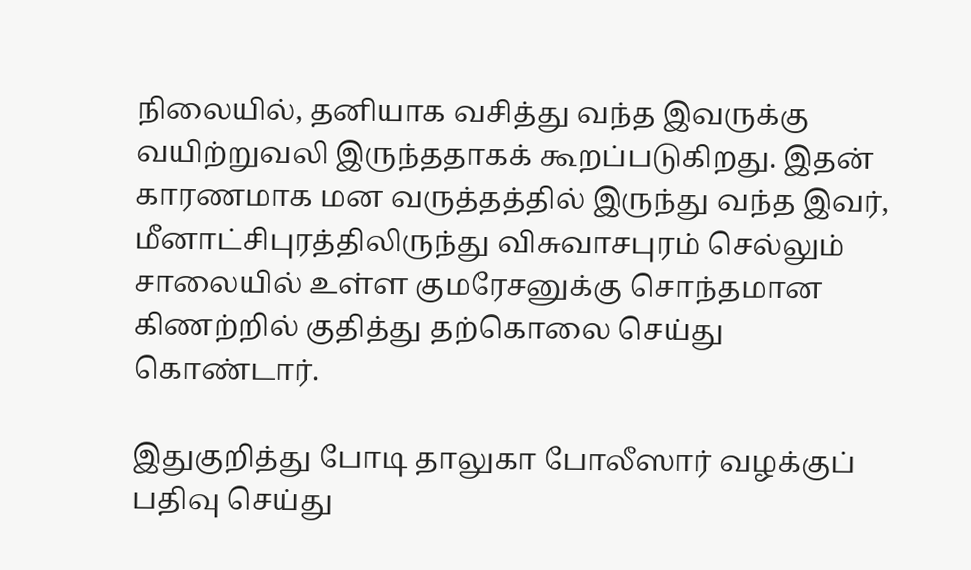நிலையில், தனியாக வசித்து வந்த இவருக்கு வயிற்றுவலி இருந்ததாகக் கூறப்படுகிறது. இதன் காரணமாக மன வருத்தத்தில் இருந்து வந்த இவர், மீனாட்சிபுரத்திலிருந்து விசுவாசபுரம் செல்லும் சாலையில் உள்ள குமரேசனுக்கு சொந்தமான கிணற்றில் குதித்து தற்கொலை செய்து கொண்டார்.

இதுகுறித்து போடி தாலுகா போலீஸார் வழக்குப் பதிவு செய்து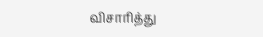விசாரித்து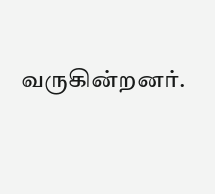வருகின்றனர்.